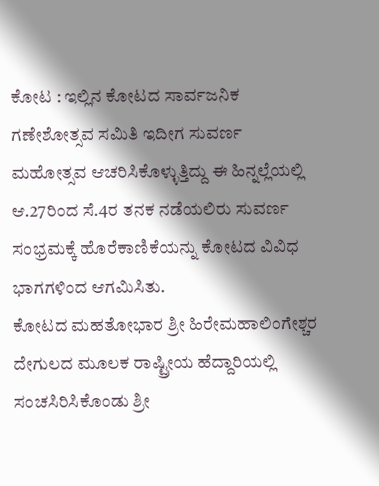ಕೋಟ : ಇಲ್ಲಿನ ಕೋಟದ ಸಾರ್ವಜನಿಕ ಗಣೇಶೋತ್ಸವ ಸಮಿತಿ ಇದೀಗ ಸುವರ್ಣ ಮಹೋತ್ಸವ ಆಚರಿಸಿಕೊಳ್ಳುತ್ತಿದ್ದು ಈ ಹಿನ್ನಲ್ಲೆಯಲ್ಲಿ ಆ.27ರಿಂದ ಸೆ.4ರ ತನಕ ನಡೆಯಲಿರು ಸುವರ್ಣ ಸಂಭ್ರಮಕ್ಕೆ ಹೊರೆಕಾಣಿಕೆಯನ್ನು ಕೋಟದ ವಿವಿಧ ಭಾಗಗಳಿಂದ ಆಗಮಿಸಿತು.
ಕೋಟದ ಮಹತೋಭಾರ ಶ್ರೀ ಹಿರೇಮಹಾಲಿಂಗೇಶ್ಚರ ದೇಗುಲದ ಮೂಲಕ ರಾಷ್ಟ್ರೀಯ ಹೆದ್ದಾರಿಯಲ್ಲಿ ಸಂಚಸಿರಿಸಿಕೊಂಡು ಶ್ರೀ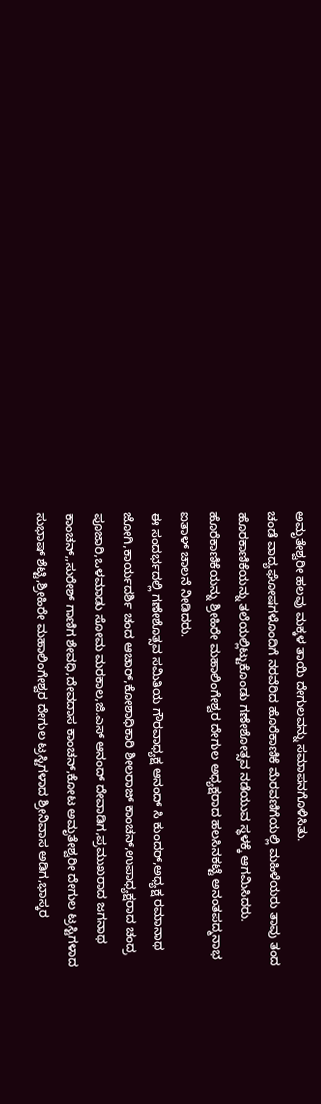ಅಮೃತೇಶ್ವರೀ ಹಲವು ಮಕ್ಕಳ ತಾಯಿ ದೇಗುಲವನ್ನು ಸಮಾಪನಗೊಳಿಸಿತು.
ಚಂಡೆ ವಾದ್ಯಘೋಷಗಳೊಂದಿಗೆ ನರವೆರಿದ ಹೊರೆಕಾಣಿಕೆ ಮೆರವಣಿಗೆಯಲ್ಲಿ ಮಹಿಳೆಯರು ತಾವು ತಂದ ಹೊರಕಾಣಿಕೆಯನ್ನು ತಲೆಯಲ್ಲಿಟ್ಟುಕೊಂಡು ಗಣೇಶೋತ್ಸವ ನಡೆಯುವ ಸ್ಥಳಕ್ಕೆ ಆಗಮಿಸಿದರು.
ಹೊರೆಕಾಣಿಕೆಯನ್ನು ಶ್ರೀಹಿರೇ ಮಹಾಲಿಂಗೇಶ್ವರ ದೇಗುಲ ಅಧ್ಯಕ್ಷರಾದ ಹಲಸಿನಕಟ್ಟೆ ಅನಂತಪದ್ಮನಾಭ ಐತಾಳ್ ಚಾಲನೆ ನೀಡಿದರು.
ಈ ಸಂದರ್ಭದಲ್ಲಿ ಗಣೇಶೊತ್ಸವ ಸಮಿತಿಯ ಗೌರವಾಧ್ಯಕ್ಷ ಆನಂದ್ ಸಿ ಕುಂದರ್,ಅಧ್ಯಕ್ಷ ರಮಾನಾಥ ಜೋಗಿ,ಕಾರ್ಯದರ್ಶಿ ಚಂದ ಆಚಾರ್,ಕೋಶಾಧಿಕಾರಿ ಶೀಲರಾಜ್ ಕಾಂಚನ್,ಉಪಾಧ್ಯಕ್ಷರಾದ ಚಂದ್ರ ಪೂಜಾರಿ,ಒಳಮಾಡು ಸೋಮ ಮರಕಾಲ,ಜಿ.ಎಸ್ ಆನಂದ್ ದೇವಾಡಿಗ,ಪ್ರಮುಖರಾದ ಜಗನಾಥ ಕಾಂಚನ್,,ಸುರೇಶ್ ಗಾಣಿಗ ಶೇವಧಿ,ದೇವದಾಸ ಕಾಂಚನ್,ಕೋಟ ಅಮೃತೇಶ್ವರೀ ದೇಗುಲ ಟ್ರಸ್ಟಿಗಳಾದ ಸುಭಾಷ್ ಶೆಟ್ಟಿ,ಶ್ರೀಹಿರೇ ಮಹಾಲಿಂಗೇಶ್ವರ ದೇಗುಲ ಟ್ರಸ್ಟಿಗಳಾದ ಶ್ರೀನಿವಾಸ ಅಡಿಗ,ಭಾಸ್ಕರ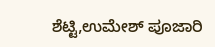ಶೆಟ್ಟಿ,ಉಮೇಶ್ ಪೂಜಾರಿ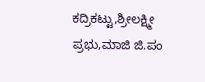ಕದ್ರಿಕಟ್ಟು,ಶ್ರೀಲಕ್ಷ್ಮೀ ಪ್ರಭು,ಮಾಜಿ ಜಿ.ಪಂ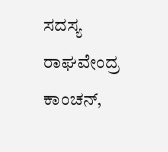ಸದಸ್ಯ ರಾಘವೇಂದ್ರ ಕಾಂಚನ್,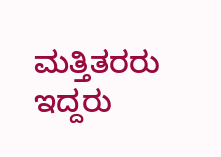ಮತ್ತಿತರರು ಇದ್ದರು